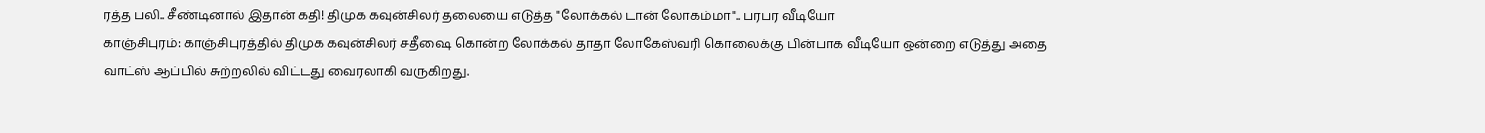ரத்த பலி.. சீண்டினால் இதான் கதி! திமுக கவுன்சிலர் தலையை எடுத்த "லோக்கல் டான் லோகம்மா".. பரபர வீடியோ
காஞ்சிபுரம்: காஞ்சிபுரத்தில் திமுக கவுன்சிலர் சதீஷை கொன்ற லோக்கல் தாதா லோகேஸ்வரி கொலைக்கு பின்பாக வீடியோ ஒன்றை எடுத்து அதை வாட்ஸ் ஆப்பில் சுற்றலில் விட்டது வைரலாகி வருகிறது.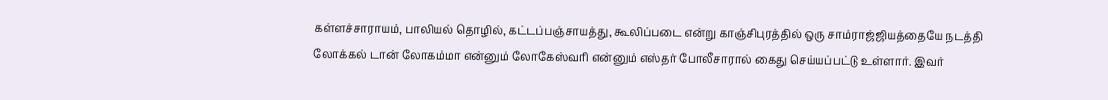கள்ளச்சாராயம், பாலியல் தொழில், கட்டப்பஞ்சாயத்து, கூலிப்படை என்று காஞ்சிபுரத்தில் ஒரு சாம்ராஜ்ஜியத்தையே நடத்தி லோக்கல் டான் லோகம்மா என்னும் லோகேஸ்வரி என்னும் எஸ்தர் போலீசாரால் கைது செய்யப்பட்டு உள்ளார். இவர்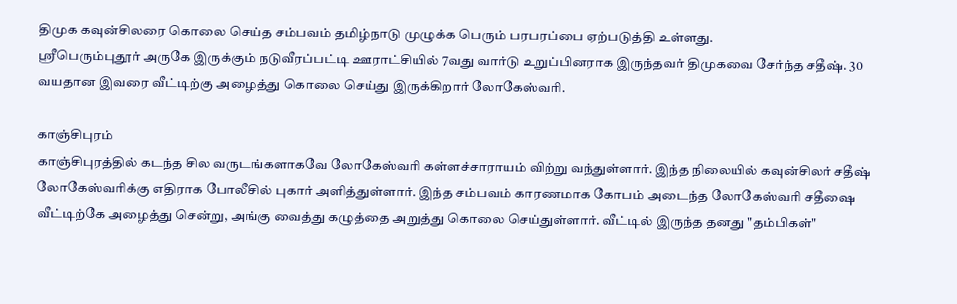திமுக கவுன்சிலரை கொலை செய்த சம்பவம் தமிழ்நாடு முழுக்க பெரும் பரபரப்பை ஏற்படுத்தி உள்ளது.
ஸ்ரீபெரும்புதூர் அருகே இருக்கும் நடுவீரப்பட்டி ஊராட்சியில் 7வது வார்டு உறுப்பினராக இருந்தவர் திமுகவை சேர்ந்த சதீஷ். 30 வயதான இவரை வீட்டிற்கு அழைத்து கொலை செய்து இருக்கிறார் லோகேஸ்வரி.

காஞ்சிபுரம்
காஞ்சிபுரத்தில் கடந்த சில வருடங்களாகவே லோகேஸ்வரி கள்ளச்சாராயம் விற்று வந்துள்ளார். இந்த நிலையில் கவுன்சிலர் சதீஷ் லோகேஸ்வரிக்கு எதிராக போலீசில் புகார் அளித்துள்ளார். இந்த சம்பவம் காரணமாக கோபம் அடைந்த லோகேஸ்வரி சதீஷை வீட்டிற்கே அழைத்து சென்று, அங்கு வைத்து கழுத்தை அறுத்து கொலை செய்துள்ளார். வீட்டில் இருந்த தனது "தம்பிகள்"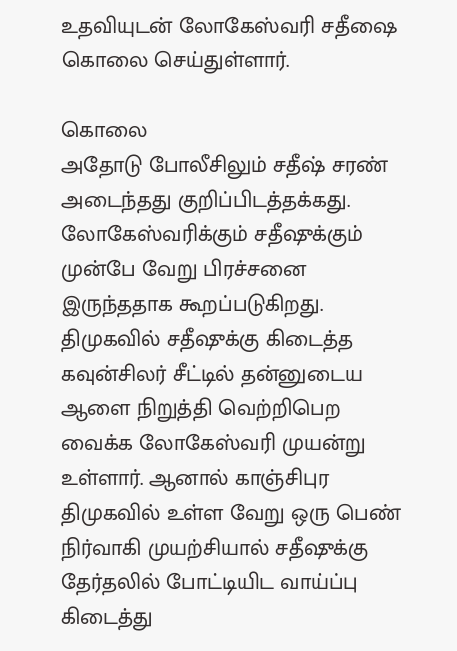உதவியுடன் லோகேஸ்வரி சதீஷை கொலை செய்துள்ளார்.

கொலை
அதோடு போலீசிலும் சதீஷ் சரண் அடைந்தது குறிப்பிடத்தக்கது. லோகேஸ்வரிக்கும் சதீஷுக்கும் முன்பே வேறு பிரச்சனை இருந்ததாக கூறப்படுகிறது. திமுகவில் சதீஷுக்கு கிடைத்த கவுன்சிலர் சீட்டில் தன்னுடைய ஆளை நிறுத்தி வெற்றிபெற வைக்க லோகேஸ்வரி முயன்று உள்ளார். ஆனால் காஞ்சிபுர திமுகவில் உள்ள வேறு ஒரு பெண் நிர்வாகி முயற்சியால் சதீஷுக்கு தேர்தலில் போட்டியிட வாய்ப்பு கிடைத்து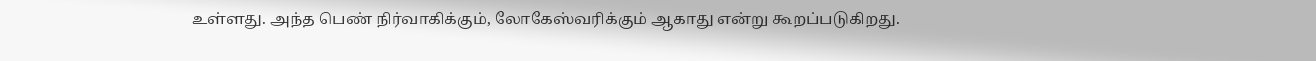உள்ளது. அந்த பெண் நிர்வாகிக்கும், லோகேஸ்வரிக்கும் ஆகாது என்று கூறப்படுகிறது.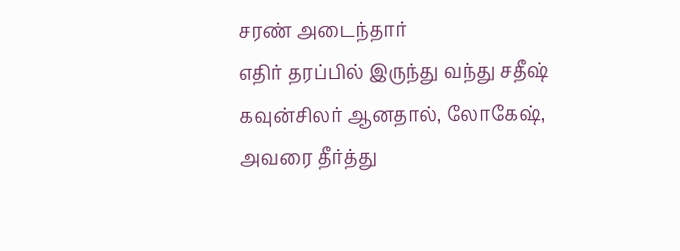சரண் அடைந்தார்
எதிர் தரப்பில் இருந்து வந்து சதீஷ் கவுன்சிலர் ஆனதால், லோகேஷ், அவரை தீர்த்து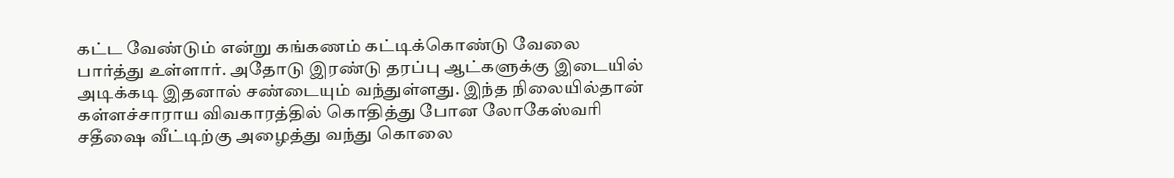கட்ட வேண்டும் என்று கங்கணம் கட்டிக்கொண்டு வேலை பார்த்து உள்ளார். அதோடு இரண்டு தரப்பு ஆட்களுக்கு இடையில் அடிக்கடி இதனால் சண்டையும் வந்துள்ளது. இந்த நிலையில்தான் கள்ளச்சாராய விவகாரத்தில் கொதித்து போன லோகேஸ்வரி சதீஷை வீட்டிற்கு அழைத்து வந்து கொலை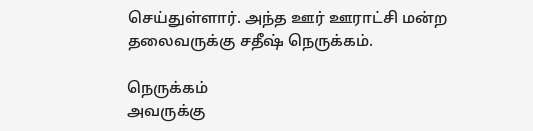செய்துள்ளார். அந்த ஊர் ஊராட்சி மன்ற தலைவருக்கு சதீஷ் நெருக்கம்.

நெருக்கம்
அவருக்கு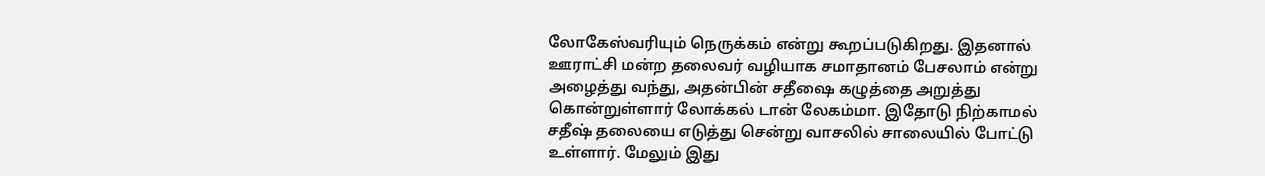லோகேஸ்வரியும் நெருக்கம் என்று கூறப்படுகிறது. இதனால் ஊராட்சி மன்ற தலைவர் வழியாக சமாதானம் பேசலாம் என்று அழைத்து வந்து, அதன்பின் சதீஷை கழுத்தை அறுத்து கொன்றுள்ளார் லோக்கல் டான் லேகம்மா. இதோடு நிற்காமல் சதீஷ் தலையை எடுத்து சென்று வாசலில் சாலையில் போட்டு உள்ளார். மேலும் இது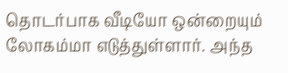தொடர்பாக வீடியோ ஒன்றையும் லோகம்மா எடுத்துள்ளார். அந்த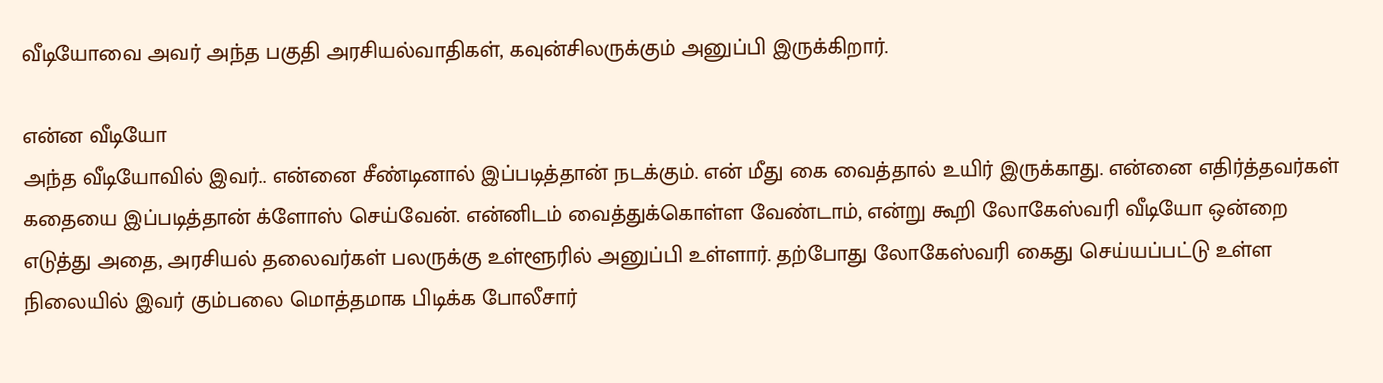வீடியோவை அவர் அந்த பகுதி அரசியல்வாதிகள், கவுன்சிலருக்கும் அனுப்பி இருக்கிறார்.

என்ன வீடியோ
அந்த வீடியோவில் இவர்.. என்னை சீண்டினால் இப்படித்தான் நடக்கும். என் மீது கை வைத்தால் உயிர் இருக்காது. என்னை எதிர்த்தவர்கள் கதையை இப்படித்தான் க்ளோஸ் செய்வேன். என்னிடம் வைத்துக்கொள்ள வேண்டாம், என்று கூறி லோகேஸ்வரி வீடியோ ஒன்றை எடுத்து அதை, அரசியல் தலைவர்கள் பலருக்கு உள்ளூரில் அனுப்பி உள்ளார். தற்போது லோகேஸ்வரி கைது செய்யப்பட்டு உள்ள நிலையில் இவர் கும்பலை மொத்தமாக பிடிக்க போலீசார்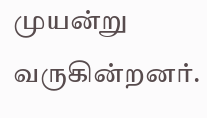முயன்று வருகின்றனர்.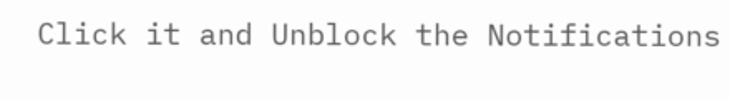Click it and Unblock the Notifications